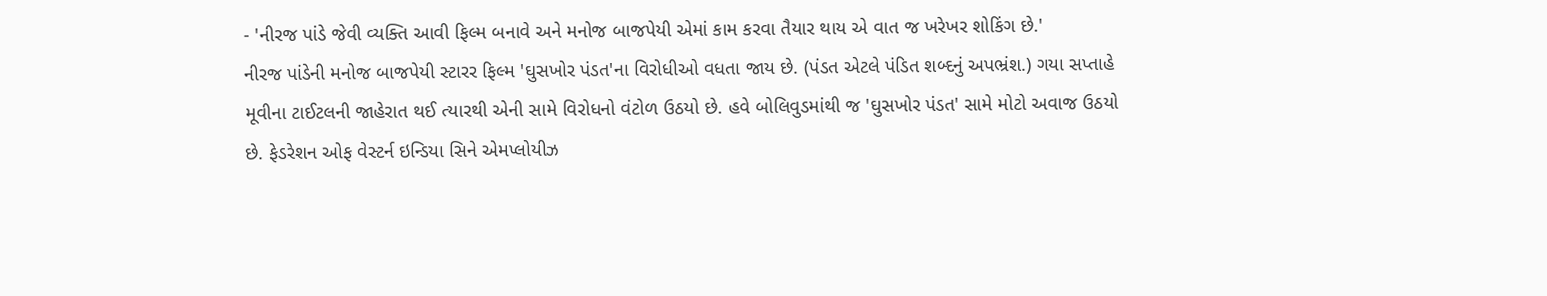- 'નીરજ પાંડે જેવી વ્યક્તિ આવી ફિલ્મ બનાવે અને મનોજ બાજપેયી એમાં કામ કરવા તૈયાર થાય એ વાત જ ખરેખર શોકિંગ છે.'
નીરજ પાંડેની મનોજ બાજપેયી સ્ટારર ફિલ્મ 'ઘુસખોર પંડત'ના વિરોધીઓ વધતા જાય છે. (પંડત એટલે પંડિત શબ્દનું અપભ્રંશ.) ગયા સપ્તાહે મૂવીના ટાઈટલની જાહેરાત થઈ ત્યારથી એની સામે વિરોધનો વંટોળ ઉઠયો છે. હવે બોલિવુડમાંથી જ 'ઘુસખોર પંડત' સામે મોટો અવાજ ઉઠયો છે. ફેડરેશન ઓફ વેસ્ટર્ન ઇન્ડિયા સિને એમપ્લોયીઝ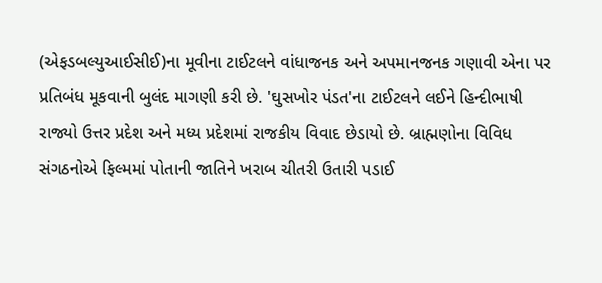(એફડબલ્યુઆઈસીઈ)ના મૂવીના ટાઈટલને વાંધાજનક અને અપમાનજનક ગણાવી એના પર પ્રતિબંધ મૂકવાની બુલંદ માગણી કરી છે. 'ઘુસખોર પંડત'ના ટાઈટલને લઈને હિન્દીભાષી રાજ્યો ઉત્તર પ્રદેશ અને મધ્ય પ્રદેશમાં રાજકીય વિવાદ છેડાયો છે. બ્રાહ્મણોના વિવિધ સંગઠનોએ ફિલ્મમાં પોતાની જાતિને ખરાબ ચીતરી ઉતારી પડાઈ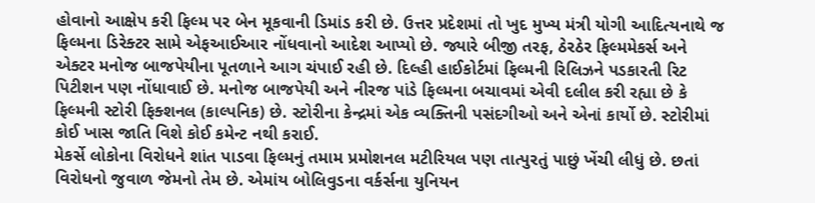હોવાનો આક્ષેપ કરી ફિલ્મ પર બેન મૂકવાની ડિમાંડ કરી છે. ઉત્તર પ્રદેશમાં તો ખુદ મુખ્ય મંત્રી યોગી આદિત્યનાથે જ ફિલ્મના ડિરેક્ટર સામે એફઆઈઆર નોંધવાનો આદેશ આપ્યો છે. જ્યારે બીજી તરફ, ઠેરઠેર ફિલ્મમેકર્સ અને એક્ટર મનોજ બાજપેયીના પૂતળાને આગ ચંપાઈ રહી છે. દિલ્હી હાઈકોર્ટમાં ફિલ્મની રિલિઝને પડકારતી રિટ પિટીશન પણ નોંધાવાઈ છે. મનોજ બાજપેયી અને નીરજ પાંડે ફિલ્મના બચાવમાં એવી દલીલ કરી રહ્યા છે કે ફિલ્મની સ્ટોરી ફિક્શનલ (કાલ્પનિક) છે. સ્ટોરીના કેન્દ્રમાં એક વ્યક્તિની પસંદગીઓ અને એનાં કાર્યો છે. સ્ટોરીમાં કોઈ ખાસ જાતિ વિશે કોઈ કમેન્ટ નથી કરાઈ.
મેકર્સે લોકોના વિરોધને શાંત પાડવા ફિલ્મનું તમામ પ્રમોશનલ મટીરિયલ પણ તાત્પુરતું પાછું ખેંચી લીધું છે. છતાં વિરોધનો જુવાળ જેમનો તેમ છે. એમાંય બોલિવુડના વર્કર્સના યુનિયન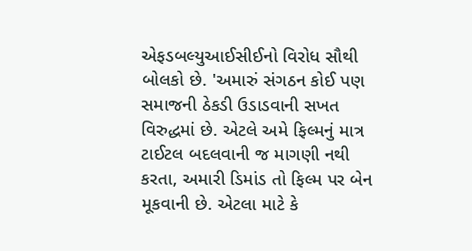એફડબલ્યુઆઈસીઈનો વિરોધ સૌથી બોલકો છે. 'અમારું સંગઠન કોઈ પણ સમાજની ઠેકડી ઉડાડવાની સખત વિરુદ્ધમાં છે. એટલે અમે ફિલ્મનું માત્ર ટાઈટલ બદલવાની જ માગણી નથી કરતા, અમારી ડિમાંડ તો ફિલ્મ પર બેન મૂકવાની છે. એટલા માટે કે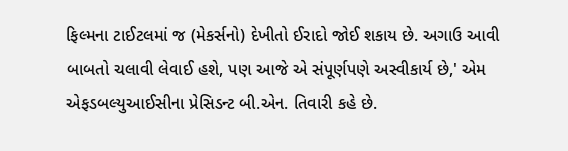ફિલ્મના ટાઈટલમાં જ (મેકર્સનો) દેખીતો ઈરાદો જોઈ શકાય છે. અગાઉ આવી બાબતો ચલાવી લેવાઈ હશે, પણ આજે એ સંપૂર્ણપણે અસ્વીકાર્ય છે,' એમ એફડબલ્યુઆઈસીના પ્રેસિડન્ટ બી.એન. તિવારી કહે છે.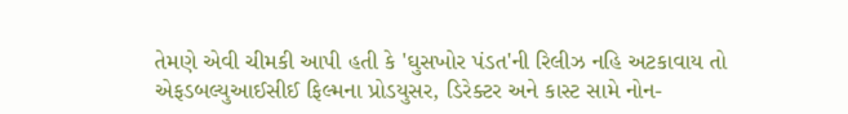તેમણે એવી ચીમકી આપી હતી કે 'ઘુસખોર પંડત'ની રિલીઝ નહિ અટકાવાય તો એફડબલ્યુઆઈસીઈ ફિલ્મના પ્રોડયુસર, ડિરેક્ટર અને કાસ્ટ સામે નોન-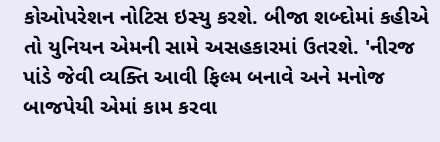કોઓપરેશન નોટિસ ઇસ્યુ કરશે. બીજા શબ્દોમાં કહીએ તો યુનિયન એમની સામે અસહકારમાં ઉતરશે. 'નીરજ પાંડે જેવી વ્યક્તિ આવી ફિલ્મ બનાવે અને મનોજ બાજપેયી એમાં કામ કરવા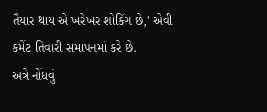તૈયાર થાય એ ખરેખર શોકિંગ છે,' એવી કમેંટ તિવારી સમાપનમાં કરે છે.
અત્રે નોંધવું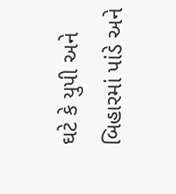ઘટે કે યુપી અને બિહારમાં પાંડે અને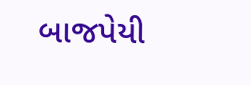બાજપેયી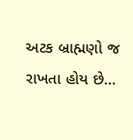અટક બ્રાહ્મણો જ રાખતા હોય છે...